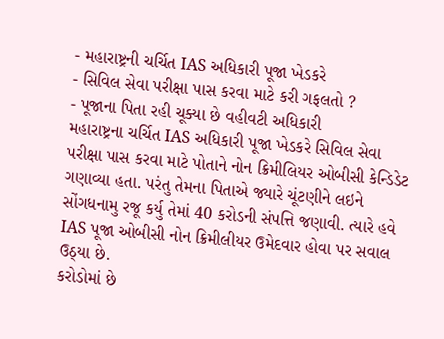- મહારાષ્ટ્રની ચર્ચિત IAS અધિકારી પૂજા ખેડકરે
- સિવિલ સેવા પરીક્ષા પાસ કરવા માટે કરી ગફલતો ?
- પૂજાના પિતા રહી ચૂક્યા છે વહીવટી અધિકારી
મહારાષ્ટ્રના ચર્ચિત IAS અધિકારી પૂજા ખેડકરે સિવિલ સેવા પરીક્ષા પાસ કરવા માટે પોતાને નોન ક્રિમીલિયર ઓબીસી કેન્ડિડેટ ગણાવ્યા હતા. પરંતુ તેમના પિતાએ જ્યારે ચૂંટણીને લઇને સોંગધનામુ રજૂ કર્યુ તેમાં 40 કરોડની સંપત્તિ જણાવી. ત્યારે હવે IAS પૂજા ઓબીસી નોન ક્રિમીલીયર ઉમેદવાર હોવા પર સવાલ ઉઠ્યા છે.
કરોડોમાં છે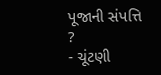પૂજાની સંપત્તિ ?
- ચૂંટણી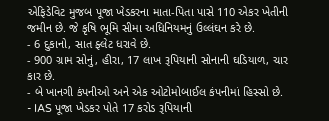એફિડેવિટ મુજબ પૂજા ખેડકરના માતા-પિતા પાસે 110 એકર ખેતીની જમીન છે. જે કૃષિ ભૂમિ સીમા અધિનિયમનું ઉલ્લંઘન કરે છે.
- 6 દુકાનો, સાત ફ્લેટ ધરાવે છે.
- 900 ગ્રામ સોનું, હીરા, 17 લાખ રૂપિયાની સોનાની ઘડિયાળ, ચાર કાર છે.
- બે ખાનગી કંપનીઓ અને એક ઓટોમોબાઈલ કંપનીમાં હિસ્સો છે.
- IAS પૂજા ખેડકર પોતે 17 કરોડ રૂપિયાની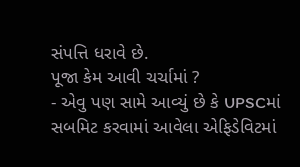સંપત્તિ ધરાવે છે.
પૂજા કેમ આવી ચર્ચામાં ?
- એવુ પણ સામે આવ્યું છે કે UPSCમાં સબમિટ કરવામાં આવેલા એફિડેવિટમાં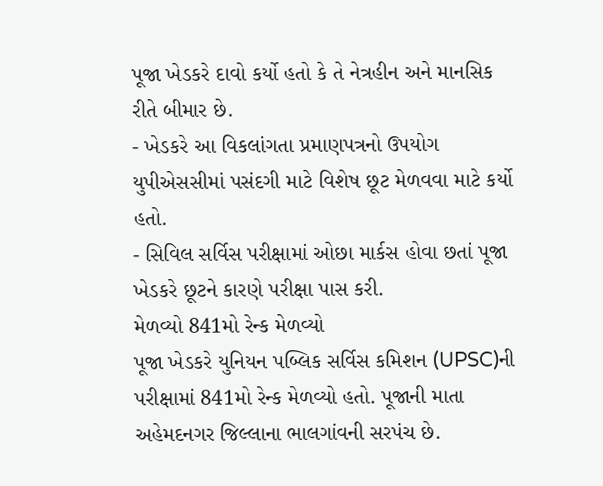પૂજા ખેડકરે દાવો કર્યો હતો કે તે નેત્રહીન અને માનસિક રીતે બીમાર છે.
- ખેડકરે આ વિકલાંગતા પ્રમાણપત્રનો ઉપયોગ યુપીએસસીમાં પસંદગી માટે વિશેષ છૂટ મેળવવા માટે કર્યો હતો.
- સિવિલ સર્વિસ પરીક્ષામાં ઓછા માર્કસ હોવા છતાં પૂજા ખેડકરે છૂટને કારણે પરીક્ષા પાસ કરી.
મેળવ્યો 841મો રેન્ક મેળવ્યો
પૂજા ખેડકરે યુનિયન પબ્લિક સર્વિસ કમિશન (UPSC)ની પરીક્ષામાં 841મો રેન્ક મેળવ્યો હતો. પૂજાની માતા અહેમદનગર જિલ્લાના ભાલગાંવની સરપંચ છે.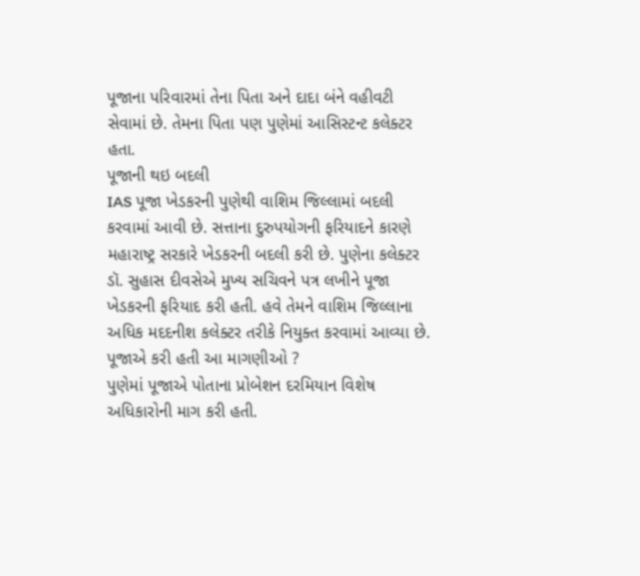પૂજાના પરિવારમાં તેના પિતા અને દાદા બંને વહીવટી સેવામાં છે. તેમના પિતા પણ પુણેમાં આસિસ્ટન્ટ કલેક્ટર હતા.
પૂજાની થઇ બદલી
IAS પૂજા ખેડકરની પુણેથી વાશિમ જિલ્લામાં બદલી કરવામાં આવી છે. સત્તાના દુરુપયોગની ફરિયાદને કારણે મહારાષ્ટ્ર સરકારે ખેડકરની બદલી કરી છે. પુણેના કલેક્ટર ડૉ. સુહાસ દીવસેએ મુખ્ય સચિવને પત્ર લખીને પૂજા ખેડકરની ફરિયાદ કરી હતી. હવે તેમને વાશિમ જિલ્લાના અધિક મદદનીશ કલેક્ટર તરીકે નિયુક્ત કરવામાં આવ્યા છે.
પૂજાએ કરી હતી આ માગણીઓ ?
પુણેમાં પૂજાએ પોતાના પ્રોબેશન દરમિયાન વિશેષ અધિકારોની માગ કરી હતી.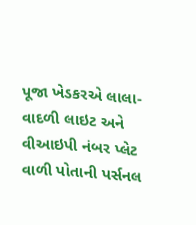પૂજા ખેડકરએ લાલા-વાદળી લાઇટ અને વીઆઇપી નંબર પ્લેટ વાળી પોતાની પર્સનલ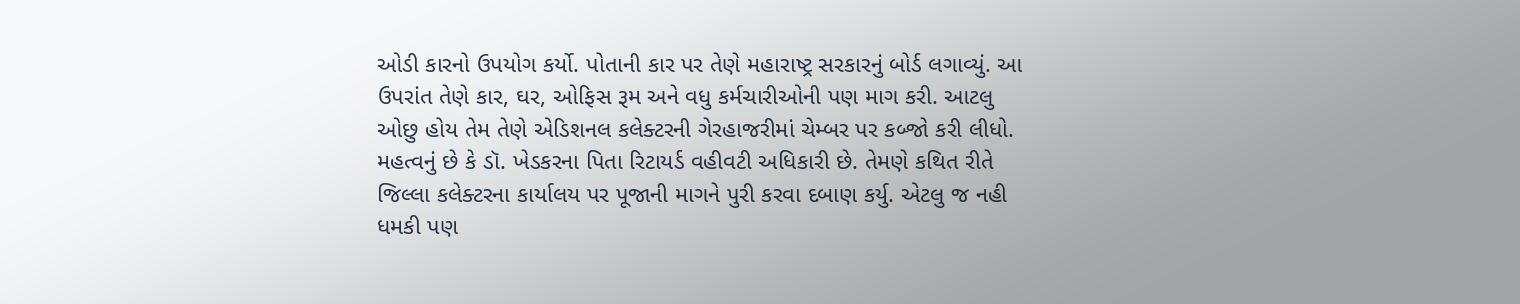ઓડી કારનો ઉપયોગ કર્યો. પોતાની કાર પર તેણે મહારાષ્ટ્ર સરકારનું બોર્ડ લગાવ્યું. આ ઉપરાંત તેણે કાર, ઘર, ઓફિસ રૂમ અને વધુ કર્મચારીઓની પણ માગ કરી. આટલુ ઓછુ હોય તેમ તેણે એડિશનલ કલેક્ટરની ગેરહાજરીમાં ચેમ્બર પર કબ્જો કરી લીધો. મહત્વનું છે કે ડૉ. ખેડકરના પિતા રિટાયર્ડ વહીવટી અધિકારી છે. તેમણે કથિત રીતે જિલ્લા કલેક્ટરના કાર્યાલય પર પૂજાની માગને પુરી કરવા દબાણ કર્યુ. એટલુ જ નહી ધમકી પણ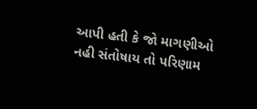આપી હતી કે જો માગણીઓ નહી સંતોષાય તો પરિણામ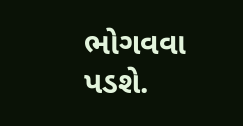ભોગવવા પડશે.